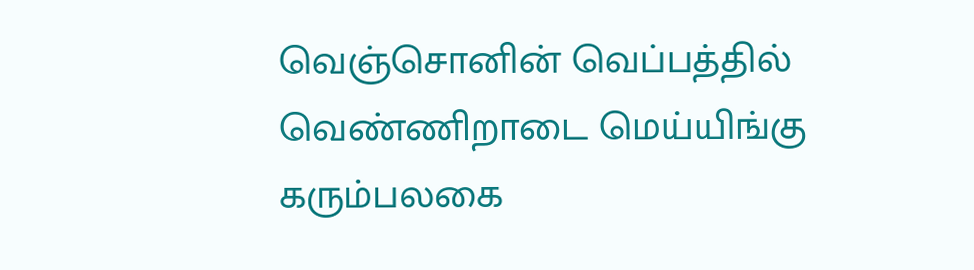வெஞ்சொனின் வெப்பத்தில்
வெண்ணிறாடை மெய்யிங்கு
கரும்பலகை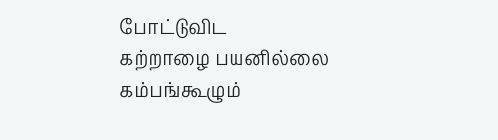போட்டுவிட
கற்றாழை பயனில்லை
கம்பங்கூழும்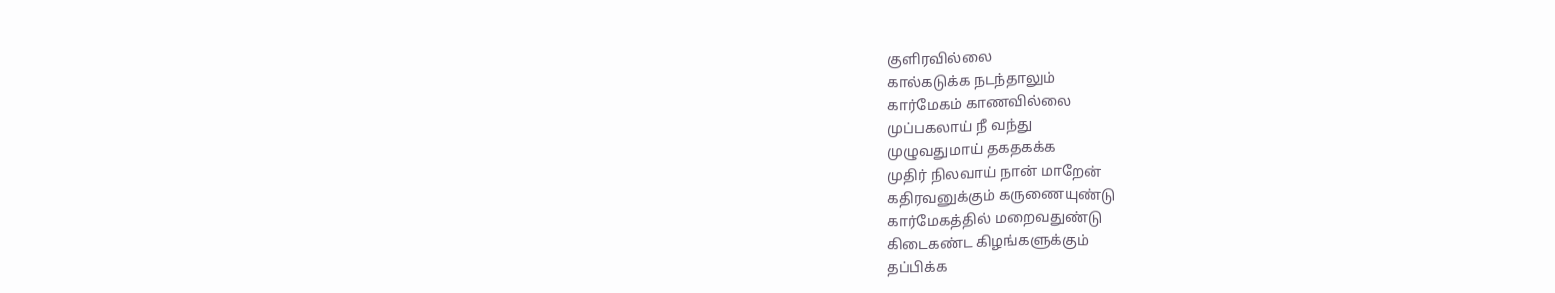குளிரவில்லை
கால்கடுக்க நடந்தாலும்
கார்மேகம் காணவில்லை
முப்பகலாய் நீ வந்து
முழுவதுமாய் தகதகக்க
முதிர் நிலவாய் நான் மாறேன்
கதிரவனுக்கும் கருணையுண்டு
கார்மேகத்தில் மறைவதுண்டு
கிடைகண்ட கிழங்களுக்கும்
தப்பிக்க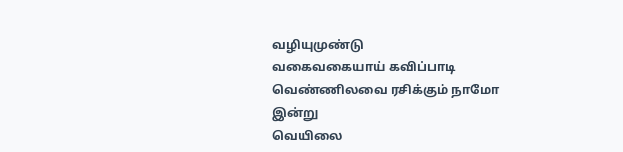வழியுமுண்டு
வகைவகையாய் கவிப்பாடி
வெண்ணிலவை ரசிக்கும் நாமோ
இன்று
வெயிலை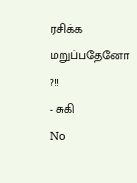ரசிக்க மறுப்பதேனோ ?!!
- சுகி
No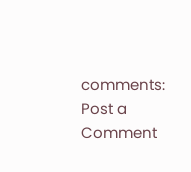comments:
Post a Comment